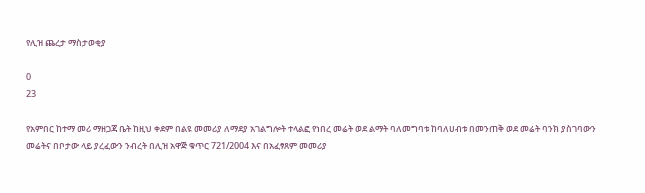የሊዝ ጨረታ ማስታወቂያ

0
23

የአምበር ከተማ መሪ ማዘጋጃ ቤት ከዚህ ቀደም በልዩ መመሪያ ለማደያ አገልግሎት ተላልፎ የነበረ መሬት ወደ ልማት ባለመግባቱ ከባለሀብቱ በመንጠቅ ወደ መሬት ባንክ ያስገባውን መሬትና በቦታው ላይ ያረፈውን ንብረት በሊዝ አዋጅ ቁጥር 721/2004 እና በአፈፃጸም መመሪያ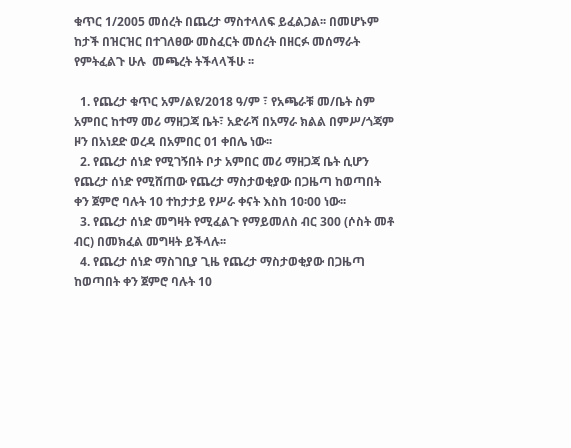ቁጥር 1/2005 መሰረት በጨረታ ማስተላለፍ ይፈልጋል፡፡ በመሆኑም ከታች በዝርዝር በተገለፀው መስፈርት መሰረት በዘርፉ መሰማራት የምትፈልጉ ሁሉ  መጫረት ትችላላችሁ ፡፡

  1. የጨረታ ቁጥር አም/ልዩ/2018 ዓ/ም ፣ የአጫራቹ መ/ቤት ስም አምበር ከተማ መሪ ማዘጋጃ ቤት፣ አድራሻ በአማራ ክልል በምሥ/ጎጃም ዞን በአነደድ ወረዳ በአምበር 01 ቀበሌ ነው፡፡
  2. የጨረታ ሰነድ የሚገኝበት ቦታ አምበር መሪ ማዘጋጃ ቤት ሲሆን የጨረታ ሰነድ የሚሸጠው የጨረታ ማስታወቂያው በጋዜጣ ከወጣበት ቀን ጀምሮ ባሉት 10 ተከታታይ የሥራ ቀናት እስከ 10፡00 ነው፡፡
  3. የጨረታ ሰነድ መግዛት የሚፈልጉ የማይመለስ ብር 300 (ሶስት መቶ ብር) በመክፈል መግዛት ይችላሉ፡፡
  4. የጨረታ ሰነድ ማስገቢያ ጊዜ የጨረታ ማስታወቂያው በጋዜጣ ከወጣበት ቀን ጀምሮ ባሉት 10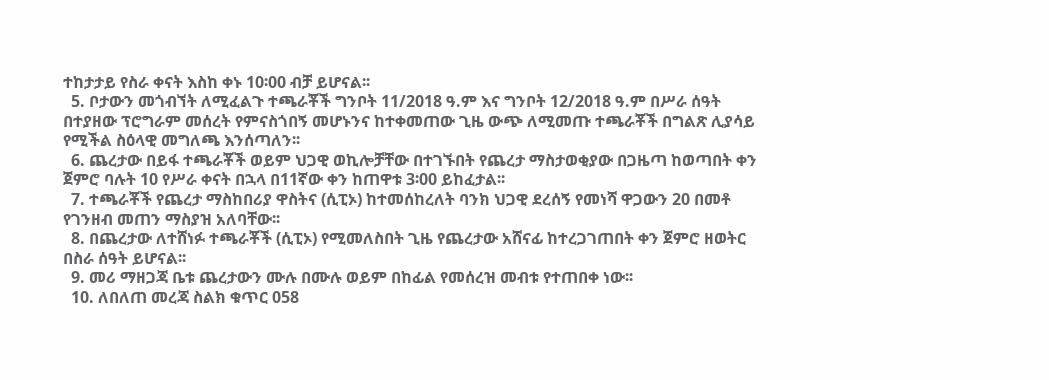ተከታታይ የስራ ቀናት እስከ ቀኑ 10፡00 ብቻ ይሆናል፡፡
  5. ቦታውን መጎብኘት ለሚፈልጉ ተጫራቾች ግንቦት 11/2018 ዓ.ም እና ግንቦት 12/2018 ዓ.ም በሥራ ሰዓት በተያዘው ፕሮግራም መሰረት የምናስጎበኝ መሆኑንና ከተቀመጠው ጊዜ ውጭ ለሚመጡ ተጫራቾች በግልጽ ሊያሳይ የሚችል ስዕላዊ መግለጫ እንሰጣለን፡፡
  6. ጨረታው በይፋ ተጫራቾች ወይም ህጋዊ ወኪሎቻቸው በተገኙበት የጨረታ ማስታወቂያው በጋዜጣ ከወጣበት ቀን ጀምሮ ባሉት 10 የሥራ ቀናት በኋላ በ11ኛው ቀን ከጠዋቱ 3፡00 ይከፈታል፡፡
  7. ተጫራቾች የጨረታ ማስከበሪያ ዋስትና (ሲፒኦ) ከተመሰከረለት ባንክ ህጋዊ ደረሰኝ የመነሻ ዋጋውን 20 በመቶ የገንዘብ መጠን ማስያዝ አለባቸው፡፡
  8. በጨረታው ለተሸነፉ ተጫራቾች (ሲፒኦ) የሚመለስበት ጊዜ የጨረታው አሸናፊ ከተረጋገጠበት ቀን ጀምሮ ዘወትር በስራ ሰዓት ይሆናል፡፡
  9. መሪ ማዘጋጃ ቤቱ ጨረታውን ሙሉ በሙሉ ወይም በከፊል የመሰረዝ መብቱ የተጠበቀ ነው፡፡
  10. ለበለጠ መረጃ ስልክ ቁጥር 058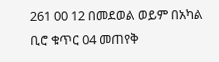261 00 12 በመደወል ወይም በአካል ቢሮ ቁጥር 04 መጠየቅ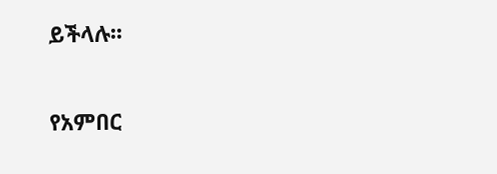ይችላሉ፡፡

የአምበር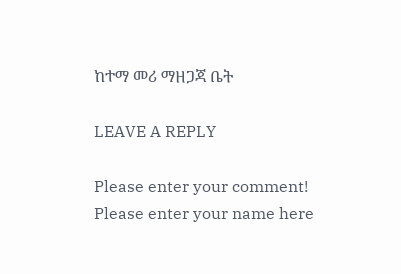ከተማ መሪ ማዘጋጃ ቤት

LEAVE A REPLY

Please enter your comment!
Please enter your name here